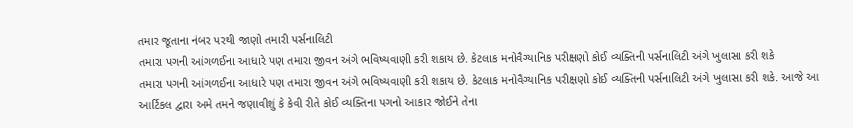તમાર જૂતાના નંબર પરથી જાણો તમારી પર્સનાલિટી
તમારા પગની આંગળઈના આધારે પણ તમારા જીવન અંગે ભવિષ્યવાણી કરી શકાય છે. કેટલાક મનોવૈગ્યાનિક પરીક્ષણો કોઈ વ્યક્તિની પર્સનાલિટી અંગે ખુલાસા કરી શકે
તમારા પગની આંગળઈના આધારે પણ તમારા જીવન અંગે ભવિષ્યવાણી કરી શકાય છે. કેટલાક મનોવૈગ્યાનિક પરીક્ષણો કોઈ વ્યક્તિની પર્સનાલિટી અંગે ખુલાસા કરી શકે. આજે આ આર્ટિકલ દ્વારા અમે તમને જણાવીશું કે કેવી રીતે કોઈ વ્યક્તિના પગનો આકાર જોઈને તેના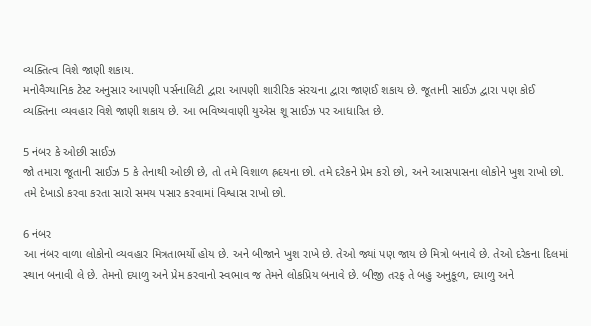વ્યક્તિત્વ વિશે જાણી શકાય.
મનોવૈગ્યાનિક ટેસ્ટ અનુસાર આપણી પર્સનાલિટી દ્વારા આપણી શારીરિક સંરચના દ્વારા જાણઈ શકાય છે. જૂતાની સાઈઝ દ્વારા પણ કોઈ વ્યક્તિના વ્યવહાર વિશે જાણી શકાય છે. આ ભવિષ્યવાણી યુએસ શૂ સાઈઝ પર આધારિત છે.

5 નંબર કે ઓછી સાઈઝ
જો તમારા જૂતાની સાઈઝ 5 કે તેનાથી ઓછી છે, તો તમે વિશાળ હ્રદયના છો. તમે દરેકને પ્રેમ કરો છો, અને આસપાસના લોકોને ખુશ રાખો છો. તમે દેખાડો કરવા કરતા સારો સમય પસાર કરવામાં વિશ્વાસ રાખો છો.

6 નંબર
આ નંબર વાળા લોકોનો વ્યવહાર મિત્રતાભર્યો હોય છે. અને બીજાને ખુશ રાખે છે. તેઓ જ્યાં પણ જાય છે મિત્રો બનાવે છે. તેઓ દરેકના દિલમાં સ્થાન બનાવી લે છે. તેમનો દયાળુ અને પ્રેમ કરવાનો સ્વભાવ જ તેમને લોકપ્રિય બનાવે છે. બીજી તરફ તે બહુ અનુકૂળ, દયાળુ અને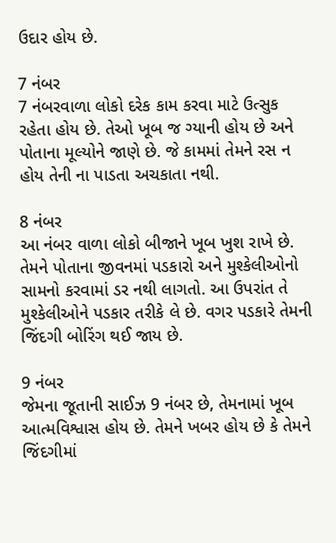ઉદાર હોય છે.

7 નંબર
7 નંબરવાળા લોકો દરેક કામ કરવા માટે ઉત્સુક રહેતા હોય છે. તેઓ ખૂબ જ ગ્યાની હોય છે અને પોતાના મૂલ્યોને જાણે છે. જે કામમાં તેમને રસ ન હોય તેની ના પાડતા અચકાતા નથી.

8 નંબર
આ નંબર વાળા લોકો બીજાને ખૂબ ખુશ રાખે છે. તેમને પોતાના જીવનમાં પડકારો અને મુશ્કેલીઓનો સામનો કરવામાં ડર નથી લાગતો. આ ઉપરાંત તે મુશ્કેલીઓને પડકાર તરીકે લે છે. વગર પડકારે તેમની જિંદગી બોરિંગ થઈ જાય છે.

9 નંબર
જેમના જૂતાની સાઈઝ 9 નંબર છે, તેમનામાં ખૂબ આત્મવિશ્વાસ હોય છે. તેમને ખબર હોય છે કે તેમને જિંદગીમાં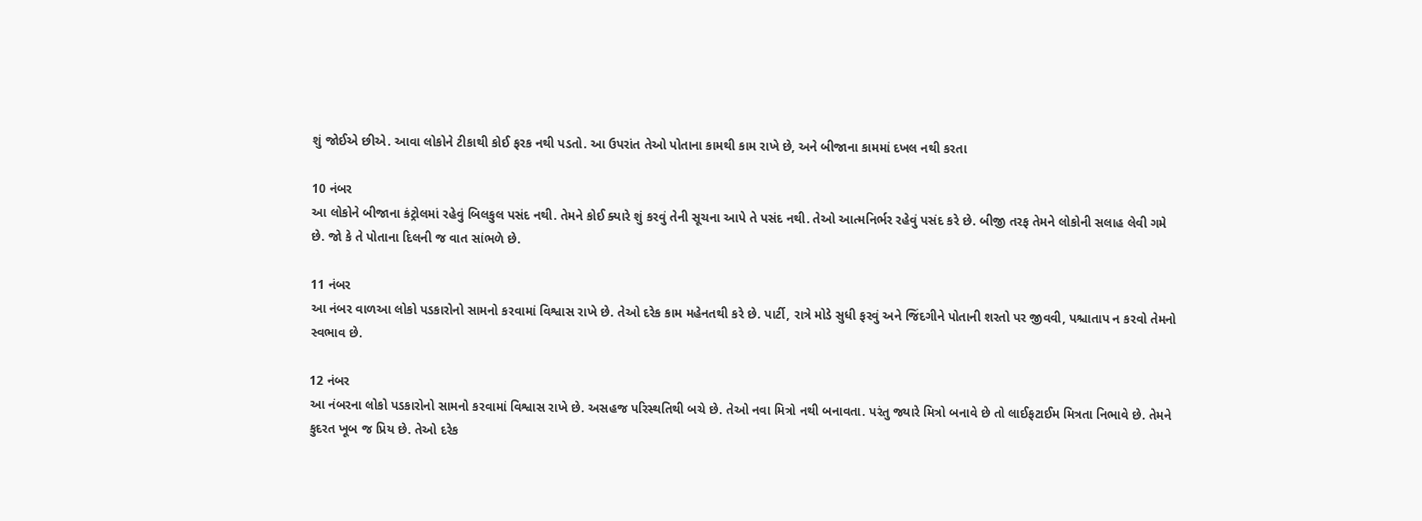શું જોઈએ છીએ. આવા લોકોને ટીકાથી કોઈ ફરક નથી પડતો. આ ઉપરાંત તેઓ પોતાના કામથી કામ રાખે છે, અને બીજાના કામમાં દખલ નથી કરતા

10 નંબર
આ લોકોને બીજાના કંટ્રોલમાં રહેવું બિલકુલ પસંદ નથી. તેમને કોઈ ક્યારે શું કરવું તેની સૂચના આપે તે પસંદ નથી. તેઓ આત્મનિર્ભર રહેવું પસંદ કરે છે. બીજી તરફ તેમને લોકોની સલાહ લેવી ગમે છે. જો કે તે પોતાના દિલની જ વાત સાંભળે છે.

11 નંબર
આ નંબર વાળઆ લોકો પડકારોનો સામનો કરવામાં વિશ્વાસ રાખે છે. તેઓ દરેક કામ મહેનતથી કરે છે. પાર્ટી, રાત્રે મોડે સુધી ફરવું અને જિંદગીને પોતાની શરતો પર જીવવી, પશ્ચાતાપ ન કરવો તેમનો સ્વભાવ છે.

12 નંબર
આ નંબરના લોકો પડકારોનો સામનો કરવામાં વિશ્વાસ રાખે છે. અસહજ પરિસ્થતિથી બચે છે. તેઓ નવા મિત્રો નથી બનાવતા. પરંતુ જ્યારે મિત્રો બનાવે છે તો લાઈફટાઈમ મિત્રતા નિભાવે છે. તેમને કુદરત ખૂબ જ પ્રિય છે. તેઓ દરેક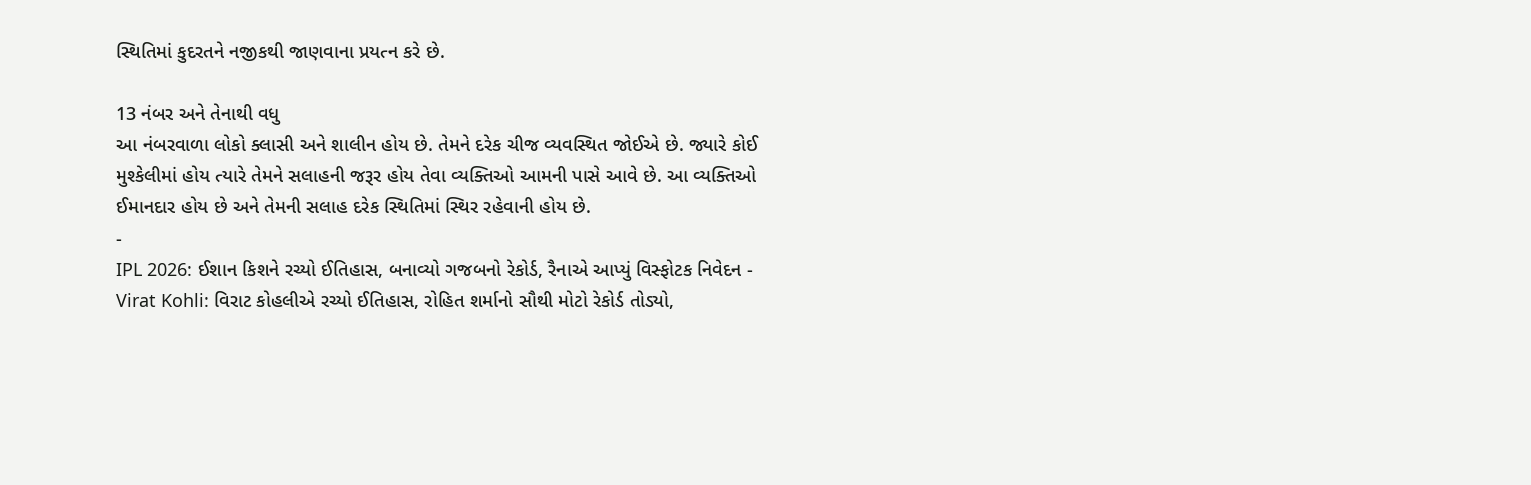સ્થિતિમાં કુદરતને નજીકથી જાણવાના પ્રયત્ન કરે છે.

13 નંબર અને તેનાથી વધુ
આ નંબરવાળા લોકો ક્લાસી અને શાલીન હોય છે. તેમને દરેક ચીજ વ્યવસ્થિત જોઈએ છે. જ્યારે કોઈ મુશ્કેલીમાં હોય ત્યારે તેમને સલાહની જરૂર હોય તેવા વ્યક્તિઓ આમની પાસે આવે છે. આ વ્યક્તિઓ ઈમાનદાર હોય છે અને તેમની સલાહ દરેક સ્થિતિમાં સ્થિર રહેવાની હોય છે.
-
IPL 2026: ઈશાન કિશને રચ્યો ઈતિહાસ, બનાવ્યો ગજબનો રેકોર્ડ, રૈનાએ આપ્યું વિસ્ફોટક નિવેદન -
Virat Kohli: વિરાટ કોહલીએ રચ્યો ઈતિહાસ, રોહિત શર્માનો સૌથી મોટો રેકોર્ડ તોડ્યો,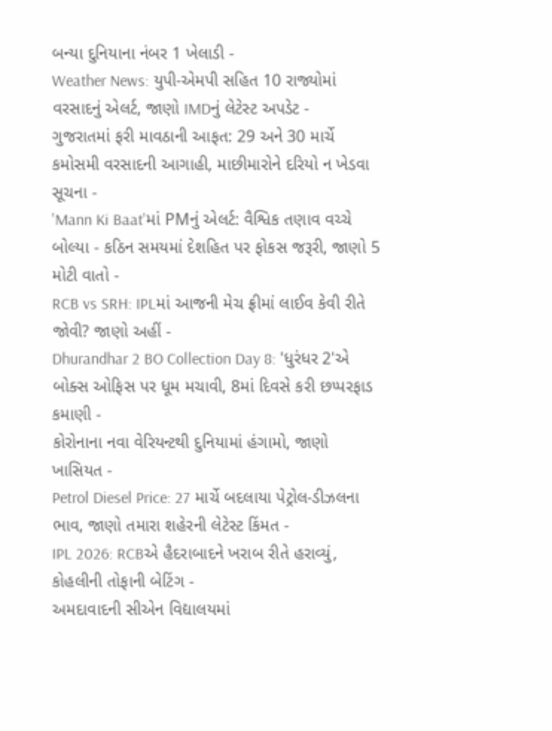બન્યા દુનિયાના નંબર 1 ખેલાડી -
Weather News: યુપી-એમપી સહિત 10 રાજ્યોમાં વરસાદનું એલર્ટ, જાણો IMDનું લેટેસ્ટ અપડેટ -
ગુજરાતમાં ફરી માવઠાની આફત: 29 અને 30 માર્ચે કમોસમી વરસાદની આગાહી, માછીમારોને દરિયો ન ખેડવા સૂચના -
'Mann Ki Baat'માં PMનું એલર્ટ: વૈશ્વિક તણાવ વચ્ચે બોલ્યા - કઠિન સમયમાં દેશહિત પર ફોકસ જરૂરી, જાણો 5 મોટી વાતો -
RCB vs SRH: IPLમાં આજની મેચ ફ્રીમાં લાઈવ કેવી રીતે જોવી? જાણો અહીં -
Dhurandhar 2 BO Collection Day 8: 'ધુરંધર 2'એ બોક્સ ઓફિસ પર ધૂમ મચાવી, 8માં દિવસે કરી છપ્પરફાડ કમાણી -
કોરોનાના નવા વેરિયન્ટથી દુનિયામાં હંગામો, જાણો ખાસિયત -
Petrol Diesel Price: 27 માર્ચે બદલાયા પેટ્રોલ-ડીઝલના ભાવ, જાણો તમારા શહેરની લેટેસ્ટ કિંમત -
IPL 2026: RCBએ હૈદરાબાદને ખરાબ રીતે હરાવ્યું, કોહલીની તોફાની બેટિંગ -
અમદાવાદની સીએન વિદ્યાલયમાં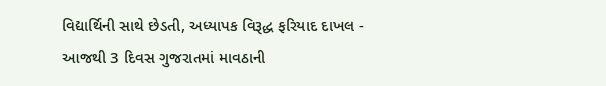વિદ્યાર્થિની સાથે છેડતી, અધ્યાપક વિરૂદ્ધ ફરિયાદ દાખલ -
આજથી 3 દિવસ ગુજરાતમાં માવઠાની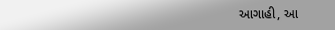આગાહી, આ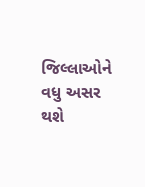જિલ્લાઓને વધુ અસર થશે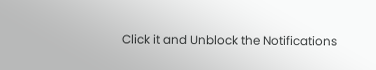Click it and Unblock the Notifications